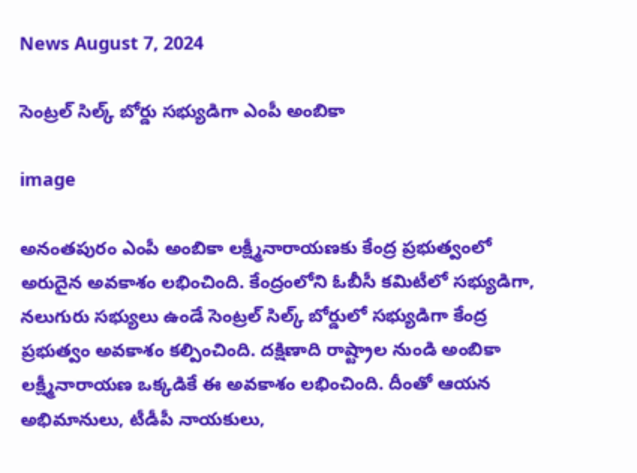News August 7, 2024

సెంట్రల్ సిల్క్ బోర్డు సభ్యుడిగా ఎంపీ అంబికా

image

అనంతపురం ఎంపీ అంబికా లక్ష్మీనారాయణకు కేంద్ర ప్రభుత్వంలో అరుదైన అవకాశం లభించింది. కేంద్రంలోని ఓబీసీ కమిటీలో సభ్యుడిగా, నలుగురు సభ్యులు ఉండే సెంట్రల్ సిల్క్ బోర్డులో సభ్యుడిగా కేంద్ర ప్రభుత్వం అవకాశం కల్పించింది. దక్షిణాది రాష్ట్రాల నుండి అంబికా లక్ష్మీనారాయణ ఒక్కడికే ఈ అవకాశం లభించింది. దీంతో ఆయన అభిమానులు, టీడీపీ నాయకులు,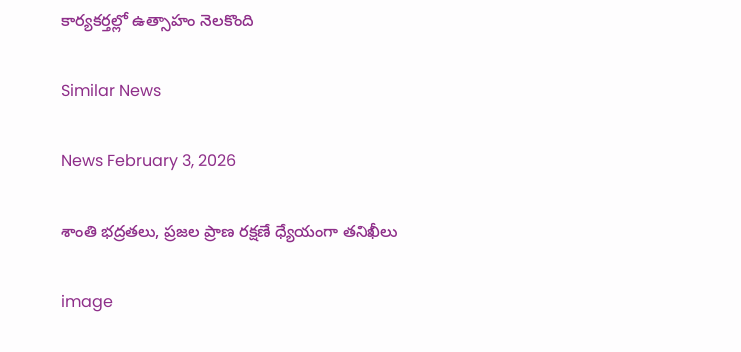కార్యకర్తల్లో ఉత్సాహం నెలకొంది

Similar News

News February 3, 2026

శాంతి భద్రతలు, ప్రజల ప్రాణ రక్షణే ధ్యేయంగా తనిఖీలు

image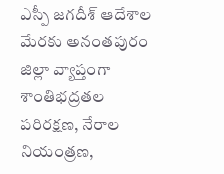ఎస్పీ జగదీశ్ ఆదేశాల మేరకు అనంతపురం జిల్లా వ్యాప్తంగా శాంతిభద్రతల పరిరక్షణ, నేరాల నియంత్రణ,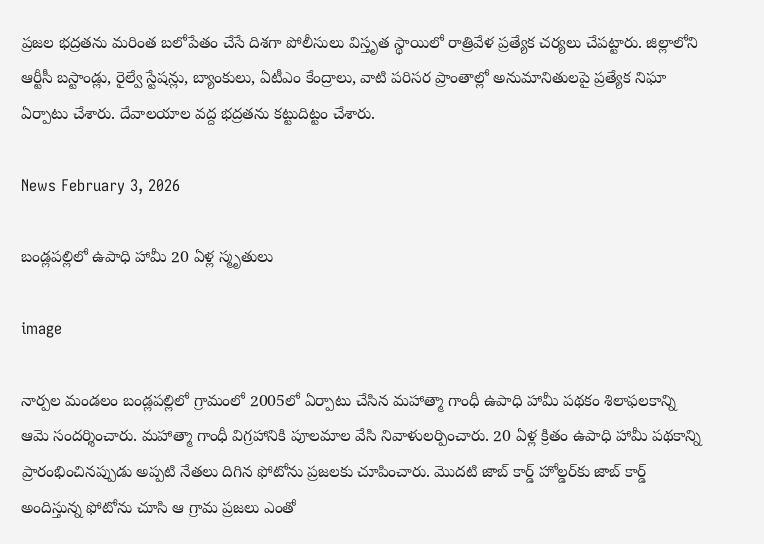ప్రజల భద్రతను మరింత బలోపేతం చేసే దిశగా పోలీసులు విస్తృత స్థాయిలో రాత్రివేళ ప్రత్యేక చర్యలు చేపట్టారు. జిల్లాలోని ఆర్టీసీ బస్టాండ్లు, రైల్వే స్టేషన్లు, బ్యాంకులు, ఏటీఎం కేంద్రాలు, వాటి పరిసర ప్రాంతాల్లో అనుమానితులపై ప్రత్యేక నిఘా ఏర్పాటు చేశారు. దేవాలయాల వద్ద భద్రతను కట్టుదిట్టం చేశారు.

News February 3, 2026

బండ్లపల్లిలో ఉపాధి హామీ 20 ఏళ్ల స్మృతులు

image

నార్పల మండలం బండ్లపల్లిలో గ్రామంలో 2005లో ఏర్పాటు చేసిన మహాత్మా గాంధీ ఉపాధి హామీ పథకం శిలాఫలకాన్ని ఆమె సందర్శించారు. మహాత్మా గాంధీ విగ్రహానికి పూలమాల వేసి నివాళులర్పించారు. 20 ఏళ్ల క్రితం ఉపాధి హామీ పథకాన్ని ప్రారంభించినప్పుడు అప్పటి నేతలు దిగిన ఫోటోను ప్రజలకు చూపించారు. మొదటి జాబ్ కార్డ్ హోల్డర్‌కు జాబ్ కార్డ్ అందిస్తున్న ఫోటోను చూసి ఆ గ్రామ ప్రజలు ఎంతో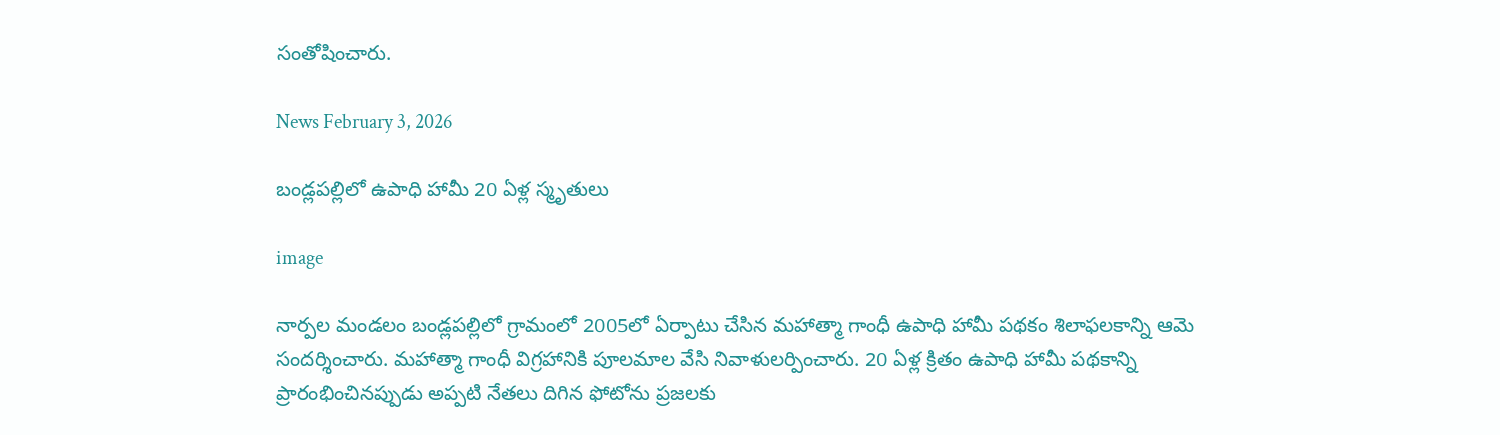సంతోషించారు.

News February 3, 2026

బండ్లపల్లిలో ఉపాధి హామీ 20 ఏళ్ల స్మృతులు

image

నార్పల మండలం బండ్లపల్లిలో గ్రామంలో 2005లో ఏర్పాటు చేసిన మహాత్మా గాంధీ ఉపాధి హామీ పథకం శిలాఫలకాన్ని ఆమె సందర్శించారు. మహాత్మా గాంధీ విగ్రహానికి పూలమాల వేసి నివాళులర్పించారు. 20 ఏళ్ల క్రితం ఉపాధి హామీ పథకాన్ని ప్రారంభించినప్పుడు అప్పటి నేతలు దిగిన ఫోటోను ప్రజలకు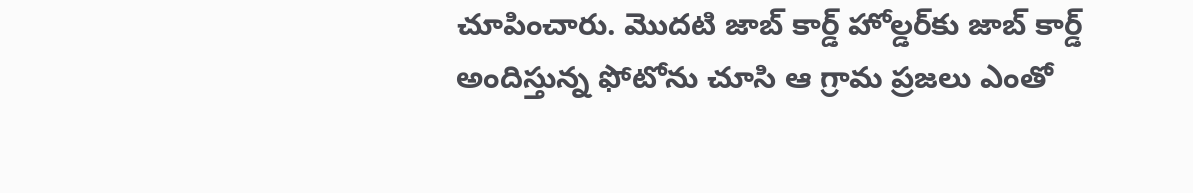చూపించారు. మొదటి జాబ్ కార్డ్ హోల్డర్‌కు జాబ్ కార్డ్ అందిస్తున్న ఫోటోను చూసి ఆ గ్రామ ప్రజలు ఎంతో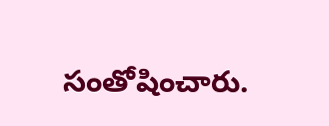సంతోషించారు.